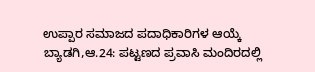ಉಪ್ಪಾರ ಸಮಾಜದ ಪದಾಧಿಕಾರಿಗಳ ಆಯ್ಕೆ
ಬ್ಯಾಡಗಿ,ಆ.24: ಪಟ್ಟಣದ ಪ್ರವಾಸಿ ಮಂದಿರದಲ್ಲಿ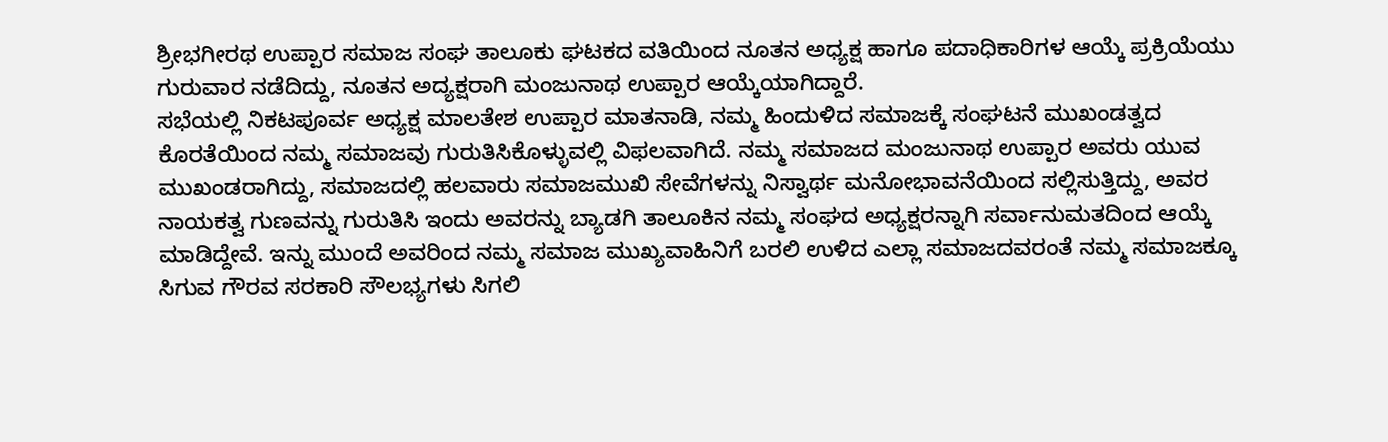ಶ್ರೀಭಗೀರಥ ಉಪ್ಪಾರ ಸಮಾಜ ಸಂಘ ತಾಲೂಕು ಘಟಕದ ವತಿಯಿಂದ ನೂತನ ಅಧ್ಯಕ್ಷ ಹಾಗೂ ಪದಾಧಿಕಾರಿಗಳ ಆಯ್ಕೆ ಪ್ರಕ್ರಿಯೆಯು ಗುರುವಾರ ನಡೆದಿದ್ದು, ನೂತನ ಅದ್ಯಕ್ಷರಾಗಿ ಮಂಜುನಾಥ ಉಪ್ಪಾರ ಆಯ್ಕೆಯಾಗಿದ್ದಾರೆ.
ಸಭೆಯಲ್ಲಿ ನಿಕಟಪೂರ್ವ ಅಧ್ಯಕ್ಷ ಮಾಲತೇಶ ಉಪ್ಪಾರ ಮಾತನಾಡಿ, ನಮ್ಮ ಹಿಂದುಳಿದ ಸಮಾಜಕ್ಕೆ ಸಂಘಟನೆ ಮುಖಂಡತ್ವದ ಕೊರತೆಯಿಂದ ನಮ್ಮ ಸಮಾಜವು ಗುರುತಿಸಿಕೊಳ್ಳುವಲ್ಲಿ ವಿಫಲವಾಗಿದೆ. ನಮ್ಮ ಸಮಾಜದ ಮಂಜುನಾಥ ಉಪ್ಪಾರ ಅವರು ಯುವ ಮುಖಂಡರಾಗಿದ್ದು, ಸಮಾಜದಲ್ಲಿ ಹಲವಾರು ಸಮಾಜಮುಖಿ ಸೇವೆಗಳನ್ನು ನಿಸ್ವಾರ್ಥ ಮನೋಭಾವನೆಯಿಂದ ಸಲ್ಲಿಸುತ್ತಿದ್ದು, ಅವರ ನಾಯಕತ್ವ ಗುಣವನ್ನು ಗುರುತಿಸಿ ಇಂದು ಅವರನ್ನು ಬ್ಯಾಡಗಿ ತಾಲೂಕಿನ ನಮ್ಮ ಸಂಘದ ಅಧ್ಯಕ್ಷರನ್ನಾಗಿ ಸರ್ವಾನುಮತದಿಂದ ಆಯ್ಕೆ ಮಾಡಿದ್ದೇವೆ. ಇನ್ನು ಮುಂದೆ ಅವರಿಂದ ನಮ್ಮ ಸಮಾಜ ಮುಖ್ಯವಾಹಿನಿಗೆ ಬರಲಿ ಉಳಿದ ಎಲ್ಲಾ ಸಮಾಜದವರಂತೆ ನಮ್ಮ ಸಮಾಜಕ್ಕೂ ಸಿಗುವ ಗೌರವ ಸರಕಾರಿ ಸೌಲಭ್ಯಗಳು ಸಿಗಲಿ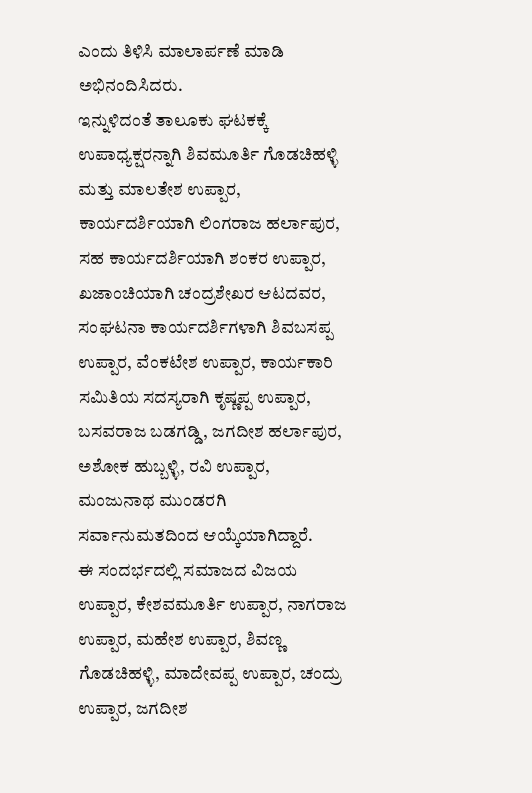ಎಂದು ತಿಳಿಸಿ ಮಾಲಾರ್ಪಣೆ ಮಾಡಿ ಅಭಿನಂದಿಸಿದರು.
ಇನ್ನುಳಿದಂತೆ ತಾಲೂಕು ಘಟಕಕ್ಕೆ ಉಪಾಧ್ಯಕ್ಷರನ್ನಾಗಿ ಶಿವಮೂರ್ತಿ ಗೊಡಚಿಹಳ್ಳಿ ಮತ್ತು ಮಾಲತೇಶ ಉಪ್ಪಾರ, ಕಾರ್ಯದರ್ಶಿಯಾಗಿ ಲಿಂಗರಾಜ ಹರ್ಲಾಪುರ, ಸಹ ಕಾರ್ಯದರ್ಶಿಯಾಗಿ ಶಂಕರ ಉಪ್ಪಾರ, ಖಜಾಂಚಿಯಾಗಿ ಚಂದ್ರಶೇಖರ ಆಟದವರ, ಸಂಘಟನಾ ಕಾರ್ಯದರ್ಶಿಗಳಾಗಿ ಶಿವಬಸಪ್ಪ ಉಪ್ಪಾರ, ವೆಂಕಟೇಶ ಉಪ್ಪಾರ, ಕಾರ್ಯಕಾರಿ ಸಮಿತಿಯ ಸದಸ್ಯರಾಗಿ ಕೃಷ್ಣಪ್ಪ ಉಪ್ಪಾರ, ಬಸವರಾಜ ಬಡಗಡ್ಡಿ, ಜಗದೀಶ ಹರ್ಲಾಪುರ, ಅಶೋಕ ಹುಬ್ಬಳ್ಳಿ, ರವಿ ಉಪ್ಪಾರ, ಮಂಜುನಾಥ ಮುಂಡರಗಿ ಸರ್ವಾನುಮತದಿಂದ ಆಯ್ಕೆಯಾಗಿದ್ದಾರೆ.
ಈ ಸಂದರ್ಭದಲ್ಲಿ ಸಮಾಜದ ವಿಜಯ ಉಪ್ಪಾರ, ಕೇಶವಮೂರ್ತಿ ಉಪ್ಪಾರ, ನಾಗರಾಜ ಉಪ್ಪಾರ, ಮಹೇಶ ಉಪ್ಪಾರ, ಶಿವಣ್ಣ ಗೊಡಚಿಹಳ್ಳಿ, ಮಾದೇವಪ್ಪ ಉಪ್ಪಾರ, ಚಂದ್ರು ಉಪ್ಪಾರ, ಜಗದೀಶ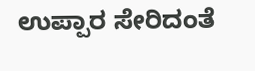ಉಪ್ಪಾರ ಸೇರಿದಂತೆ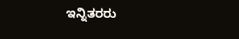ಇನ್ನಿತರರು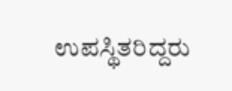ಉಪಸ್ಥಿತರಿದ್ದರು